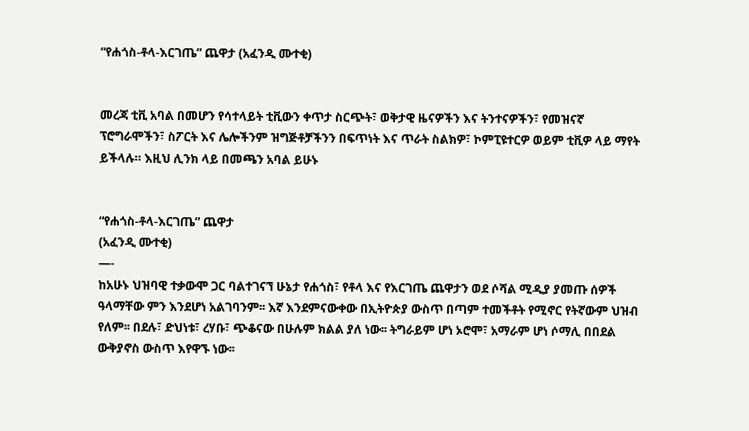“የሐጎስ-ቶላ-እርገጤ” ጨዋታ (አፈንዲ ሙተቂ)


መረጃ ቲቪ አባል በመሆን የሳተላይት ቲቪውን ቀጥታ ስርጭት፣ ወቅታዊ ዜናዎችን እና ትንተናዎችን፣ የመዝናኛ ፕሮግራሞችን፣ ስፖርት እና ሌሎችንም ዝግጅቶቻችንን በፍጥነት እና ጥራት ስልክዎ፣ ኮምፒዩተርዎ ወይም ቲቪዎ ላይ ማየት ይችላሉ። እዚህ ሊንክ ላይ በመጫን አባል ይሁኑ


“የሐጎስ-ቶላ-እርገጤ” ጨዋታ
(አፈንዲ ሙተቂ)
—-
ከአሁኑ ህዝባዊ ተቃውሞ ጋር ባልተገናኘ ሁኔታ የሐጎስ፣ የቶላ እና የእርገጤ ጨዋታን ወደ ሶሻል ሚዲያ ያመጡ ሰዎች ዓላማቸው ምን እንደሆነ አልገባንም፡፡ እኛ እንደምናውቀው በኢትዮጵያ ውስጥ በጣም ተመችቶት የሚኖር የትኛውም ህዝብ የለም፡፡ በደሉ፣ ድህነቱ፣ ረሃቡ፣ ጭቆናው በሁሉም ክልል ያለ ነው፡፡ ትግራይም ሆነ ኦሮሞ፣ አማራም ሆነ ሶማሊ በበደል ውቅያኖስ ውስጥ እየዋኙ ነው፡፡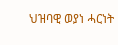ህዝባዊ ወያነ ሓርነት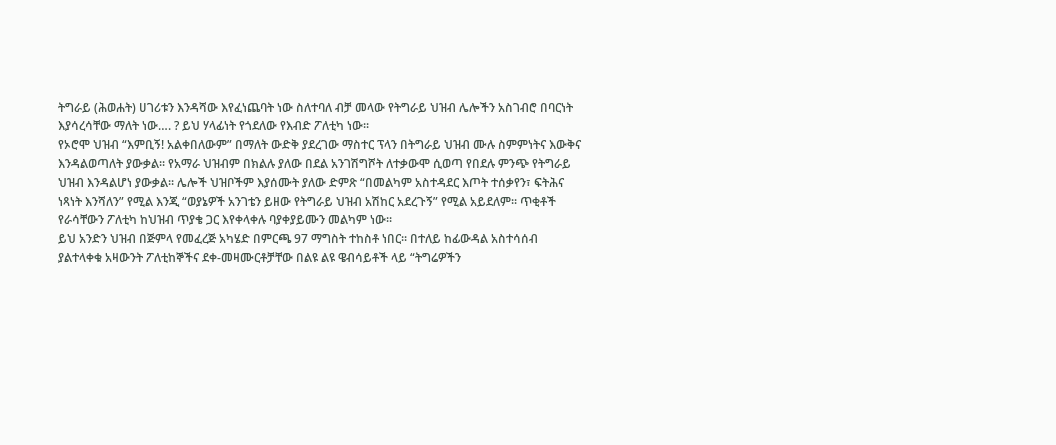ትግራይ (ሕወሐት) ሀገሪቱን እንዳሻው እየፈነጨባት ነው ስለተባለ ብቻ መላው የትግራይ ህዝብ ሌሎችን አስገብሮ በባርነት እያሳረሳቸው ማለት ነው…. ? ይህ ሃላፊነት የጎደለው የእብድ ፖለቲካ ነው፡፡
የኦሮሞ ህዝብ “እምቢኝ! አልቀበለውም” በማለት ውድቅ ያደረገው ማስተር ፕላን በትግራይ ህዝብ ሙሉ ስምምነትና እውቅና እንዳልወጣለት ያውቃል፡፡ የአማራ ህዝብም በክልሉ ያለው በደል አንገሽግሾት ለተቃውሞ ሲወጣ የበደሉ ምንጭ የትግራይ ህዝብ እንዳልሆነ ያውቃል፡፡ ሌሎች ህዝቦችም እያሰሙት ያለው ድምጽ “በመልካም አስተዳደር እጦት ተሰቃየን፣ ፍትሕና ነጻነት እንሻለን” የሚል እንጂ “ወያኔዎች አንገቴን ይዘው የትግራይ ህዝብ አሽከር አደረጉኝ” የሚል አይደለም፡፡ ጥቂቶች የራሳቸውን ፖለቲካ ከህዝብ ጥያቄ ጋር እየቀላቀሉ ባያቀያይሙን መልካም ነው፡፡
ይህ አንድን ህዝብ በጅምላ የመፈረጅ አካሄድ በምርጫ 97 ማግስት ተከስቶ ነበር፡፡ በተለይ ከፊውዳል አስተሳሰብ ያልተላቀቁ አዛውንት ፖለቲከኞችና ደቀ-መዛሙርቶቻቸው በልዩ ልዩ ዌብሳይቶች ላይ “ትግሬዎችን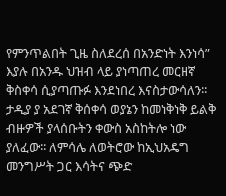የምንጥልበት ጊዜ ስለደረሰ በአንድነት እንነሳ” እያሉ በአንዱ ህዝብ ላይ ያነጣጠረ መርዘኛ ቅስቀሳ ሲያጣጡፉ እንደነበረ እናስታውሳለን፡፡ ታዲያ ያ አደገኛ ቅሰቀሳ ወያኔን ከመነቅነቅ ይልቅ ብዙዎች ያላሰቡትን ቀውስ አስከትሎ ነው ያለፈው፡፡ ለምሳሌ ለወትሮው ከኢህአዴግ መንግሥት ጋር እሳትና ጭድ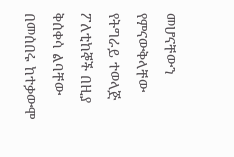መሆናቸውን የምናውቅላቸው የትግራይ ተወላጅ ፖለቲከኞች በዚያ ቅሰቀሳ ልባቸው በመሰበሩ ከተቃውሞ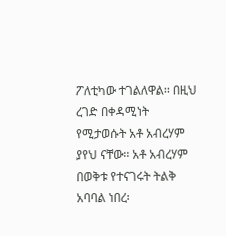ፖለቲካው ተገልለዋል፡፡ በዚህ ረገድ በቀዳሚነት የሚታወሱት አቶ አብረሃም ያየህ ናቸው፡፡ አቶ አብረሃም በወቅቱ የተናገሩት ትልቅ አባባል ነበረ፡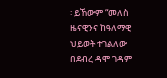፡ ይኸውም “መለስ ዜናዊንና ከዓለማዊ ህይወት ተገልለው በደብረ ዳሞ ገዳም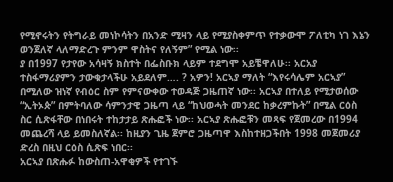የሚኖሩትን የትግራይ መነኮሳትን በአንድ ሚዛን ላይ የሚያስቀምጥ የተቃውሞ ፖለቲካ ነገ እኔን ወንጀለኛ ላለማድረጉ ምንም ዋስትና የለኝም” የሚል ነው፡፡
ያ በ1997 የታየው አሳዛኝ ክስተት በፌስቡክ ላይም ተደግሞ አይቼዋለሁ፡፡ አርአያ ተስፋማሪያምን ታውቁታላችሁ አይደለም…. ? አዎን! አርኣያ ማለት “እየሩሳሌም አርኣያ” በሚለው ዝነኛ የብዕር ስም የምናውቀው ተወዳጅ ጋዜጠኛ ነው፡፡ አርኣያ በተለይ የሚታወሰው “ኢትኦጵ” በምትባለው ሳምንታዊ ጋዜጣ ላይ “ከህወሓት መንደር ከቃረምኩት” በሚል ርዕስ ስር ሲጽፋቸው በነበሩት ተከታታይ ጽሑፎች ነው፡፡ አርኣያ ጽሑፎቹን መጻፍ የጀመረው በ1994 መጨረሻ ላይ ይመስለኛል፡፡ ከዚያን ጊዜ ጀምሮ ጋዜጣዋ እስከተዘጋችበት 1998 መጀመሪያ ድረስ በዚህ ርዕስ ሲጽፍ ነበር፡፡
አርኣያ በጽሑፉ ከውስጠ-አዋቂዎች የተገኙ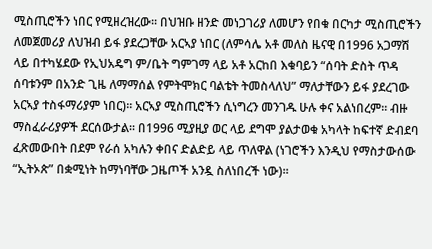ሚስጢሮችን ነበር የሚዘረዝረው፡፡ በህዝቡ ዘንድ መነጋገሪያ ለመሆን የበቁ በርካታ ሚስጢሮችን ለመጀመሪያ ለህዝብ ይፋ ያደረጋቸው አርኣያ ነበር (ለምሳሌ አቶ መለስ ዜናዊ በ1996 አጋማሽ ላይ በተካሄደው የኢህአዴግ ም/ቤት ግምገማ ላይ አቶ አርከበ እቁባይን “ሰባት ድስት ጥዳ ሰባቱንም በአንድ ጊዜ ለማማሰል የምትሞክር ባልቴት ትመስላለህ” ማለታቸውን ይፋ ያደረገው አርኣያ ተስፋማሪያም ነበር)፡፡ አርኣያ ሚስጢሮችን ሲነግረን መንገዱ ሁሉ ቀና አልነበረም፡፡ ብዙ ማስፈራሪያዎች ደርሰውታል፡፡ በ1996 ሚያዚያ ወር ላይ ደግሞ ያልታወቁ አካላት ከፍተኛ ድብደባ ፈጽመውበት በደም የራሰ አካሉን ቀበና ድልድይ ላይ ጥለዋል (ነገሮችን እንዲህ የማስታውሰው “ኢትኦጵ” በቋሚነት ከማነባቸው ጋዜጦች አንዷ ስለነበረች ነው)፡፡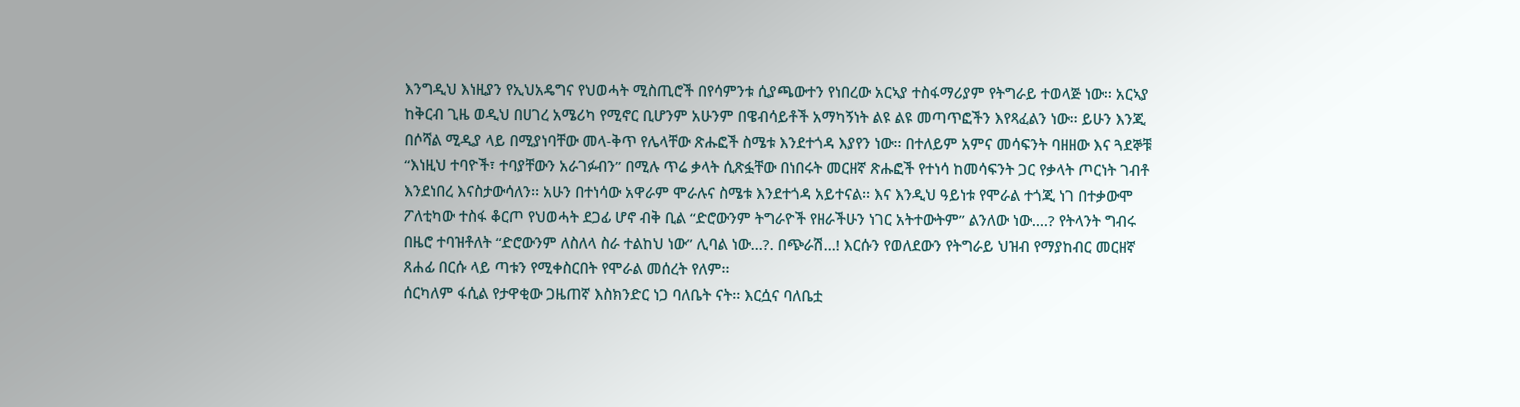እንግዲህ እነዚያን የኢህአዴግና የህወሓት ሚስጢሮች በየሳምንቱ ሲያጫውተን የነበረው አርኣያ ተስፋማሪያም የትግራይ ተወላጅ ነው፡፡ አርኣያ ከቅርብ ጊዜ ወዲህ በሀገረ አሜሪካ የሚኖር ቢሆንም አሁንም በዌብሳይቶች አማካኝነት ልዩ ልዩ መጣጥፎችን እየጻፈልን ነው፡፡ ይሁን እንጂ በሶሻል ሚዲያ ላይ በሚያነባቸው መላ-ቅጥ የሌላቸው ጽሑፎች ስሜቱ እንደተጎዳ እያየን ነው፡፡ በተለይም አምና መሳፍንት ባዘዘው እና ጓደኞቹ “እነዚህ ተባዮች፣ ተባያቸውን አራገፉብን” በሚሉ ጥሬ ቃላት ሲጽፏቸው በነበሩት መርዘኛ ጽሑፎች የተነሳ ከመሳፍንት ጋር የቃላት ጦርነት ገብቶ እንደነበረ እናስታውሳለን፡፡ አሁን በተነሳው አዋራም ሞራሉና ስሜቱ እንደተጎዳ አይተናል፡፡ እና እንዲህ ዓይነቱ የሞራል ተጎጂ ነገ በተቃውሞ ፖለቲካው ተስፋ ቆርጦ የህወሓት ደጋፊ ሆኖ ብቅ ቢል “ድሮውንም ትግራዮች የዘራችሁን ነገር አትተውትም” ልንለው ነው….? የትላንት ግብሩ በዜሮ ተባዝቶለት “ድሮውንም ለስለላ ስራ ተልከህ ነው” ሊባል ነው…?. በጭራሽ…! እርሱን የወለደውን የትግራይ ህዝብ የማያከብር መርዘኛ ጸሐፊ በርሱ ላይ ጣቱን የሚቀስርበት የሞራል መሰረት የለም፡፡
ሰርካለም ፋሲል የታዋቂው ጋዜጠኛ እስክንድር ነጋ ባለቤት ናት፡፡ እርሷና ባለቤቷ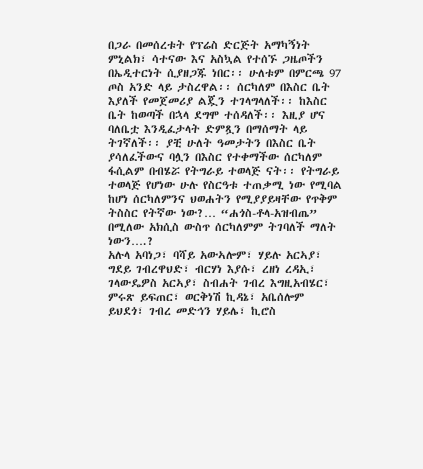በጋራ በመሰረቱት የፕሬስ ድርጅት አማካኝነት ምኒልክ፣ ሳተናው እና አስኳል የተሰኙ ጋዜጦችን በኤዲተርነት ሲያዘጋጁ ነበር፡፡ ሁለቱም በምርጫ 97 ጦስ አንድ ላይ ታስረዋል፡፡ ሰርካለም በእስር ቤት እያለች የመጀመሪያ ልጇን ተገላግላለች፡፡ ከእስር ቤት ከወጣች በኋላ ደግሞ ተሰዳለች፡፡ እዚያ ሆና ባለቤቷ እንዲፈታላት ድምጿን በማሰማት ላይ ትገኛለች፡፡ ያቺ ሁለት ዓመታትን በእስር ቤት ያሳለፈችውና ባሏን በእስር የተቀማችው ሰርካለም ፋሲልም በብሄሯ የትግራይ ተወላጅ ናት፡፡ የትግራይ ተወላጅ የሆነው ሁሉ የስርዓቱ ተጠቃሚ ነው የሚባል ከሆነ ሰርካለምንና ህወሐትን የሚያያይዛቸው የጥቅም ትስስር የትኛው ነው?… “ሐጎስ-ቶላ-አዝብጤ” በሚለው አክሲስ ውስጥ ሰርካለምም ትገባለች ማለት ነውን….?
አሉላ አባነጋ፣ ባሻይ አውኣሎም፣ ሃይሉ አርኣያ፣ ግደይ ገብረዋህድ፣ ብርሃነ እያሱ፣ ረዘነ ረዳኢ፣ ገላውዴዎስ አርኣያ፣ ስብሐት ገብረ እግዚአብሄር፣ ምሩጽ ይፍጠር፣ ወርቅነሽ ኪዳኔ፣ አቤሰሎም ይህደጎ፣ ገብረ መድኅን ሃይሌ፣ ኪሮስ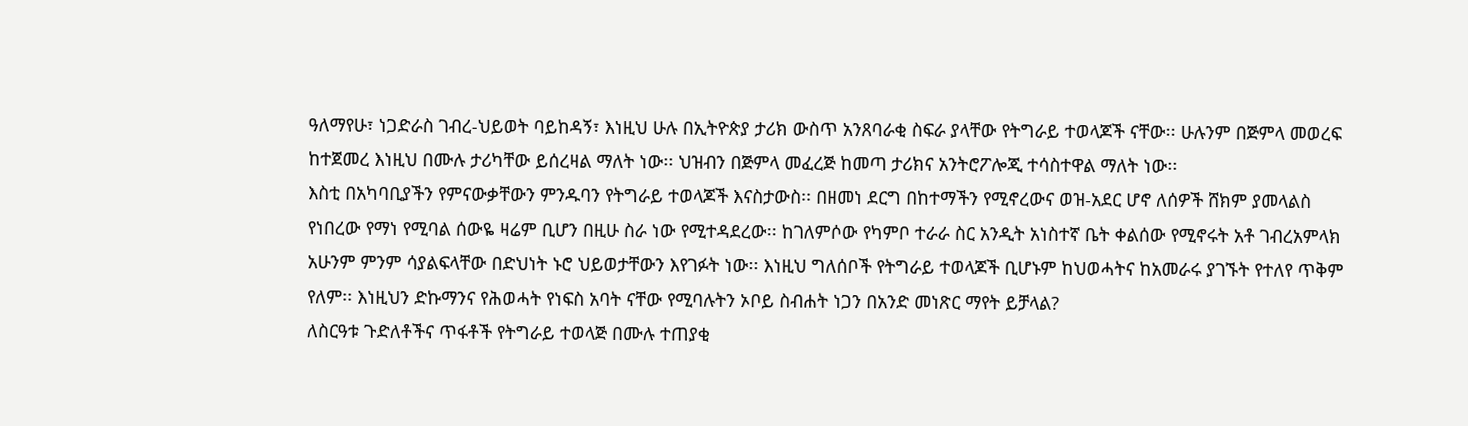ዓለማየሁ፣ ነጋድራስ ገብረ-ህይወት ባይከዳኝ፣ እነዚህ ሁሉ በኢትዮጵያ ታሪክ ውስጥ አንጸባራቂ ስፍራ ያላቸው የትግራይ ተወላጆች ናቸው፡፡ ሁሉንም በጅምላ መወረፍ ከተጀመረ እነዚህ በሙሉ ታሪካቸው ይሰረዛል ማለት ነው፡፡ ህዝብን በጅምላ መፈረጅ ከመጣ ታሪክና አንትሮፖሎጂ ተሳስተዋል ማለት ነው፡፡
እስቲ በአካባቢያችን የምናውቃቸውን ምንዱባን የትግራይ ተወላጆች እናስታውስ፡፡ በዘመነ ደርግ በከተማችን የሚኖረውና ወዝ-አደር ሆኖ ለሰዎች ሸክም ያመላልስ የነበረው የማነ የሚባል ሰውዬ ዛሬም ቢሆን በዚሁ ስራ ነው የሚተዳደረው፡፡ ከገለምሶው የካምቦ ተራራ ስር አንዲት አነስተኛ ቤት ቀልሰው የሚኖሩት አቶ ገብረአምላክ አሁንም ምንም ሳያልፍላቸው በድህነት ኑሮ ህይወታቸውን እየገፉት ነው፡፡ እነዚህ ግለሰቦች የትግራይ ተወላጆች ቢሆኑም ከህወሓትና ከአመራሩ ያገኙት የተለየ ጥቅም የለም፡፡ እነዚህን ድኩማንና የሕወሓት የነፍስ አባት ናቸው የሚባሉትን ኦቦይ ስብሐት ነጋን በአንድ መነጽር ማየት ይቻላል?
ለስርዓቱ ጉድለቶችና ጥፋቶች የትግራይ ተወላጅ በሙሉ ተጠያቂ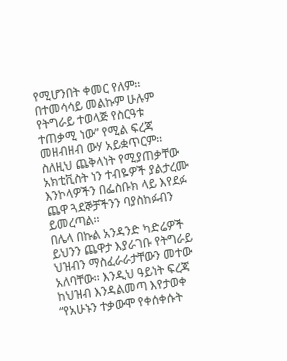የሚሆንበት ቀመር የለም፡፡ በተመሳሳይ መልኩም ሁሉም የትግራይ ተወላጅ የስርዓቱ ተጠቃሚ ነው” የሚል ፍረጃ መዘብዘብ ውሃ አይቋጥርም፡፡ ስለዚህ ጨቅላነት የሚያጠቃቸው አክቲቪስት ነን ተብዬዎች ያልታረሙ እንኮላዎችን በፌስቡክ ላይ እየደፉ ጨዋ ጓደኞቻችንን ባያስከፉብን ይመረጣል፡፡
በሌላ በኩል አንዳንድ ካድሬዎች ይህንን ጨዋታ እያራገቡ የትግራይ ህዝብን ማስፈራራታቸውን መተው አለባቸው፡፡ እንዲህ ዓይነት ፍረጃ ከህዝብ እንዳልመጣ እየታወቀ “የአሁኑን ተቃውሞ የቀሰቀሱት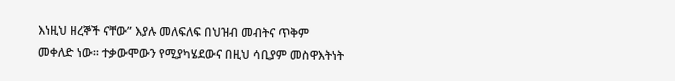እነዚህ ዘረኞች ናቸው” እያሉ መለፍለፍ በህዝብ መብትና ጥቅም መቀለድ ነው፡፡ ተቃውሞውን የሚያካሄደውና በዚህ ሳቢያም መስዋእትነት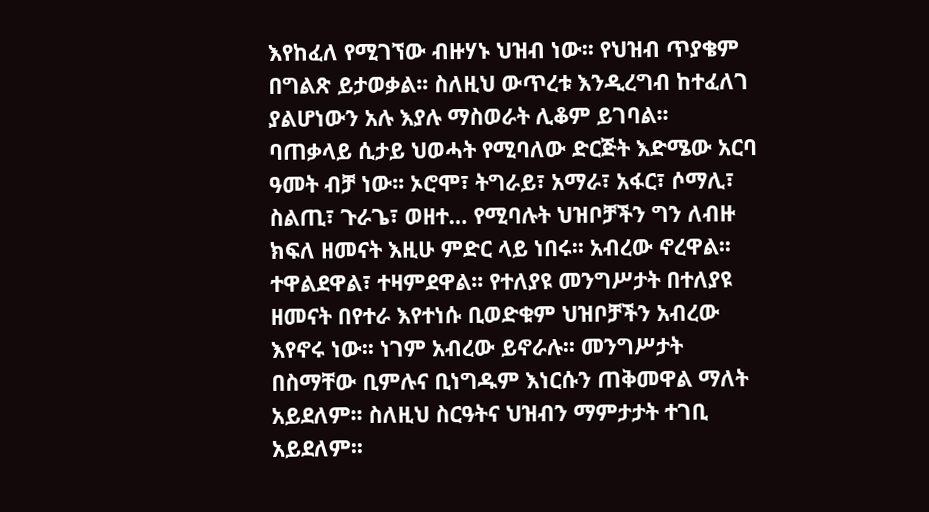እየከፈለ የሚገኘው ብዙሃኑ ህዝብ ነው፡፡ የህዝብ ጥያቄም በግልጽ ይታወቃል፡፡ ስለዚህ ውጥረቱ እንዲረግብ ከተፈለገ ያልሆነውን አሉ እያሉ ማስወራት ሊቆም ይገባል፡፡
ባጠቃላይ ሲታይ ህወሓት የሚባለው ድርጅት እድሜው አርባ ዓመት ብቻ ነው፡፡ ኦሮሞ፣ ትግራይ፣ አማራ፣ አፋር፣ ሶማሊ፣ ስልጢ፣ ጉራጌ፣ ወዘተ… የሚባሉት ህዝቦቻችን ግን ለብዙ ክፍለ ዘመናት እዚሁ ምድር ላይ ነበሩ፡፡ አብረው ኖረዋል፡፡ ተዋልደዋል፣ ተዛምደዋል፡፡ የተለያዩ መንግሥታት በተለያዩ ዘመናት በየተራ እየተነሱ ቢወድቁም ህዝቦቻችን አብረው እየኖሩ ነው፡፡ ነገም አብረው ይኖራሉ፡፡ መንግሥታት በስማቸው ቢምሉና ቢነግዱም እነርሱን ጠቅመዋል ማለት አይደለም፡፡ ስለዚህ ስርዓትና ህዝብን ማምታታት ተገቢ አይደለም፡፡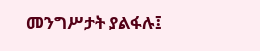መንግሥታት ያልፋሉ፤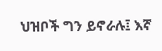ህዝቦች ግን ይኖራሉ፤ እኛ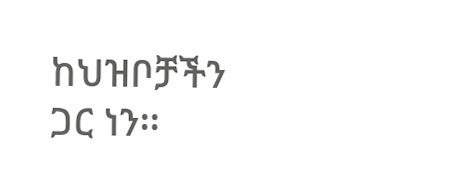ከህዝቦቻችን ጋር ነን፡፡